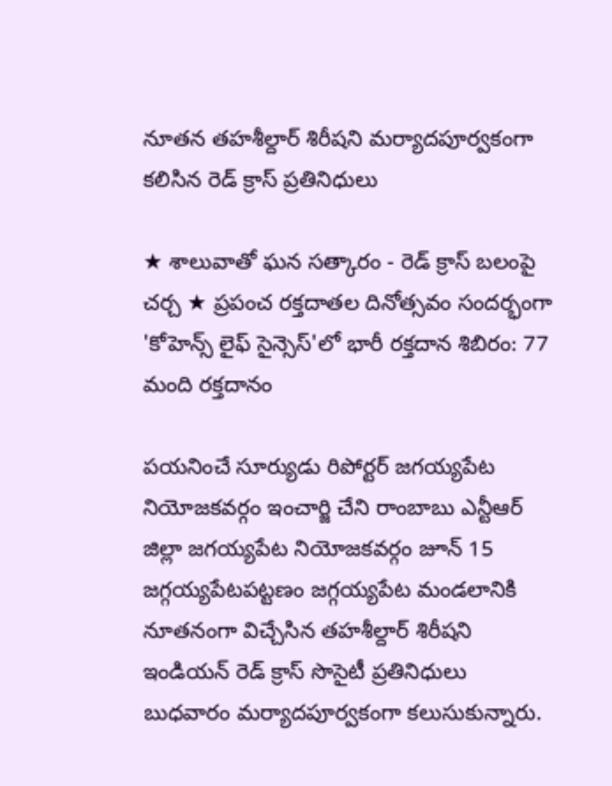నూతన తహశీల్దార్ శిరీషని మర్యాదపూర్వకంగా కలిసిన రెడ్ క్రాస్ ప్రతినిధులు

★ శాలువాతో ఘన సత్కారం - రెడ్ క్రాస్ బలంపై చర్చ ★ ప్రపంచ రక్తదాతల దినోత్సవం సందర్భంగా 'కోహెన్స్ లైఫ్ సైన్సెస్'లో భారీ రక్తదాన శిబిరం: 77 మంది రక్తదానం

పయనించే సూర్యుడు రిపోర్టర్ జగయ్యపేట నియోజకవర్గం ఇంచార్జి చేని రాంబాబు ఎన్టీఆర్ జిల్లా జగయ్యపేట నియోజకవర్గం జూన్ 15 జగ్గయ్యపేటపట్టణం జగ్గయ్యపేట మండలానికి నూతనంగా విచ్చేసిన తహశీల్దార్ శిరీషని ఇండియన్ రెడ్ క్రాస్ సొసైటీ ప్రతినిధులు బుధవారం మర్యాదపూర్వకంగా కలుసుకున్నారు.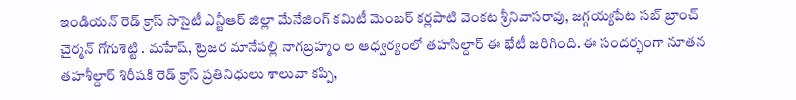ఇండియన్ రెడ్ క్రాస్ సొసైటీ ఎన్టీఆర్ జిల్లా మేనేజింగ్ కమిటీ మెంబర్ కర్లపాటి వెంకట శ్రీనివాసరావు, జగ్గయ్యపేట సబ్ బ్రాంచ్ చైర్మన్ గోగుశెట్టి . మహేష్, ట్రెజర మానేపల్లి నాగబ్రహ్మం ల ఆధ్వర్యంలో తహసిల్దార్ ఈ భేటీ జరిగింది. ఈ సందర్భంగా నూతన తహశీల్దార్ శిరీషకి రెడ్ క్రాస్ ప్రతినిధులు శాలువా కప్పి,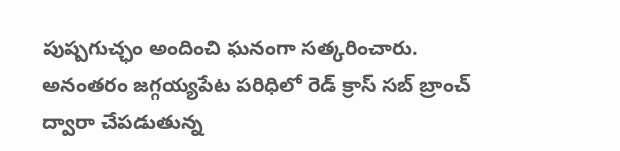పుష్పగుచ్ఛం అందించి ఘనంగా సత్కరించారు. అనంతరం జగ్గయ్యపేట పరిధిలో రెడ్ క్రాస్ సబ్ బ్రాంచ్ ద్వారా చేపడుతున్న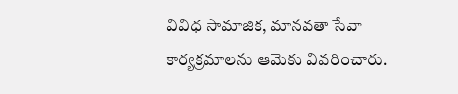వివిధ సామాజిక, మానవతా సేవా కార్యక్రమాలను ఆమెకు వివరించారు.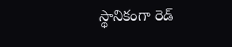స్థానికంగా రెడ్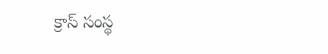క్రాస్ సంస్థ